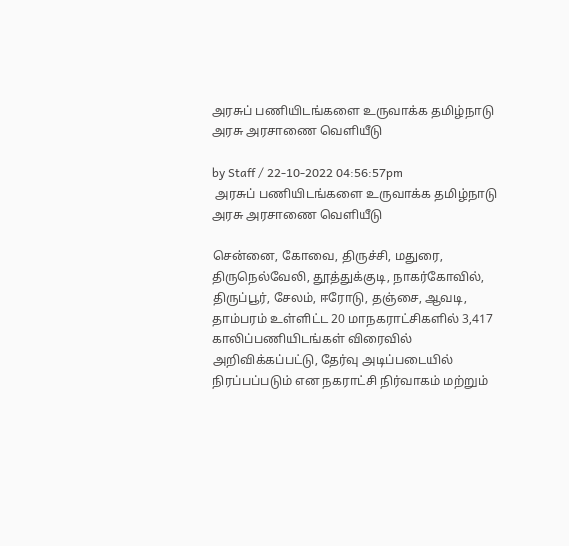அரசுப் பணியிடங்களை உருவாக்க தமிழ்நாடு அரசு அரசாணை வெளியீடு

by Staff / 22-10-2022 04:56:57pm
 அரசுப் பணியிடங்களை உருவாக்க தமிழ்நாடு அரசு அரசாணை வெளியீடு

சென்னை, கோவை, திருச்சி, மதுரை, திருநெல்வேலி, தூத்துக்குடி, நாகர்கோவில், திருப்பூர், சேலம், ஈரோடு, தஞ்சை, ஆவடி, தாம்பரம் உள்ளிட்ட 20 மாநகராட்சிகளில் 3,417 காலிப்பணியிடங்கள் விரைவில் அறிவிக்கப்பட்டு, தேர்வு அடிப்படையில் நிரப்பப்படும் என நகராட்சி நிர்வாகம் மற்றும்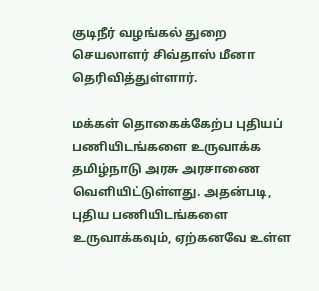குடிநீர் வழங்கல் துறை செயலாளர் சிவ்தாஸ் மீனா தெரிவித்துள்ளார்.

மக்கள் தொகைக்கேற்ப புதியப் பணியிடங்களை உருவாக்க தமிழ்நாடு அரசு அரசாணை வெளியிட்டுள்ளது. அதன்படி, புதிய பணியிடங்களை உருவாக்கவும், ஏற்கனவே உள்ள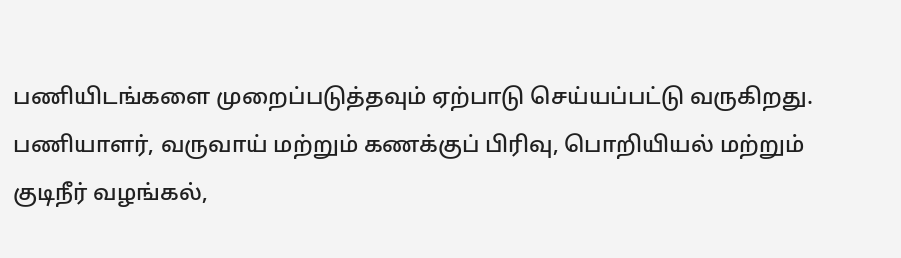பணியிடங்களை முறைப்படுத்தவும் ஏற்பாடு செய்யப்பட்டு வருகிறது. பணியாளர், வருவாய் மற்றும் கணக்குப் பிரிவு, பொறியியல் மற்றும் குடிநீர் வழங்கல்,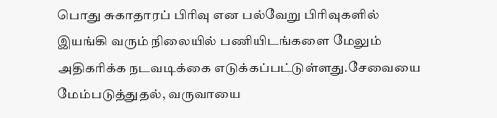பொது சுகாதாரப் பிரிவு என பல்வேறு பிரிவுகளில் இயங்கி வரும் நிலையில் பணியிடங்களை மேலும் அதிகரிக்க நடவடிக்கை எடுக்கப்பட்டுள்ளது.சேவையை மேம்படுத்துதல், வருவாயை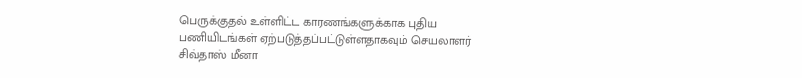பெருக்குதல் உள்ளிட்ட காரணங்களுக்காக புதிய பணியிடங்கள் ஏற்படுத்தப்பட்டுள்ளதாகவும் செயலாளர் சிவ்தாஸ் மீனா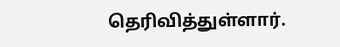தெரிவித்துள்ளார்.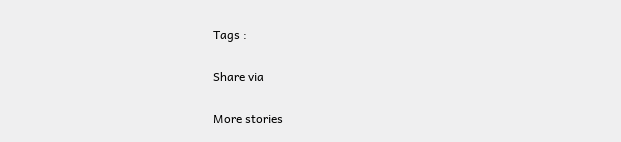Tags :

Share via

More stories